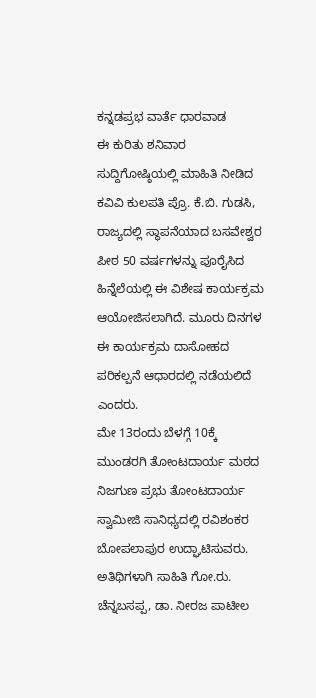ಕನ್ನಡಪ್ರಭ ವಾರ್ತೆ ಧಾರವಾಡ
ಈ ಕುರಿತು ಶನಿವಾರ ಸುದ್ದಿಗೋಷ್ಠಿಯಲ್ಲಿ ಮಾಹಿತಿ ನೀಡಿದ ಕವಿವಿ ಕುಲಪತಿ ಪ್ರೊ. ಕೆ.ಬಿ. ಗುಡಸಿ, ರಾಜ್ಯದಲ್ಲಿ ಸ್ಥಾಪನೆಯಾದ ಬಸವೇಶ್ವರ ಪೀಠ 50 ವರ್ಷಗಳನ್ನು ಪೂರೈಸಿದ ಹಿನ್ನೆಲೆಯಲ್ಲಿ ಈ ವಿಶೇಷ ಕಾರ್ಯಕ್ರಮ ಆಯೋಜಿಸಲಾಗಿದೆ. ಮೂರು ದಿನಗಳ ಈ ಕಾರ್ಯಕ್ರಮ ದಾಸೋಹದ ಪರಿಕಲ್ಪನೆ ಆಧಾರದಲ್ಲಿ ನಡೆಯಲಿದೆ ಎಂದರು.
ಮೇ 13ರಂದು ಬೆಳಗ್ಗೆ 10ಕ್ಕೆ ಮುಂಡರಗಿ ತೋಂಟದಾರ್ಯ ಮಠದ ನಿಜಗುಣ ಪ್ರಭು ತೋಂಟದಾರ್ಯ ಸ್ವಾಮೀಜಿ ಸಾನಿಧ್ಯದಲ್ಲಿ ರವಿಶಂಕರ ಬೋಪಲಾಪುರ ಉದ್ಘಾಟಿಸುವರು. ಅತಿಥಿಗಳಾಗಿ ಸಾಹಿತಿ ಗೋ.ರು. ಚೆನ್ನಬಸಪ್ಪ, ಡಾ. ನೀರಜ ಪಾಟೀಲ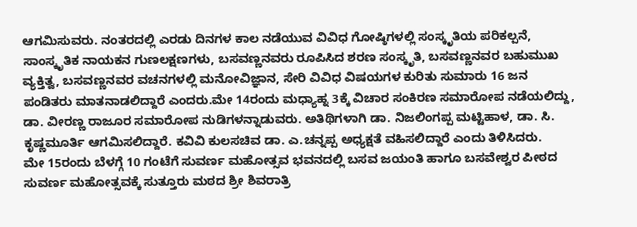ಆಗಮಿಸುವರು. ನಂತರದಲ್ಲಿ ಎರಡು ದಿನಗಳ ಕಾಲ ನಡೆಯುವ ವಿವಿಧ ಗೋಷ್ಠಿಗಳಲ್ಲಿ ಸಂಸ್ಕೃತಿಯ ಪರಿಕಲ್ಪನೆ, ಸಾಂಸ್ಕೃತಿಕ ನಾಯಕನ ಗುಣಲಕ್ಷಣಗಳು, ಬಸವಣ್ಣನವರು ರೂಪಿಸಿದ ಶರಣ ಸಂಸ್ಕೃತಿ, ಬಸವಣ್ಣನವರ ಬಹುಮುಖ ವ್ಯಕ್ತಿತ್ವ, ಬಸವಣ್ಣನವರ ವಚನಗಳಲ್ಲಿ ಮನೋವಿಜ್ಞಾನ, ಸೇರಿ ವಿವಿಧ ವಿಷಯಗಳ ಕುರಿತು ಸುಮಾರು 16 ಜನ ಪಂಡಿತರು ಮಾತನಾಡಲಿದ್ದಾರೆ ಎಂದರು.ಮೇ 14ರಂದು ಮಧ್ಯಾಹ್ನ 3ಕ್ಕೆ ವಿಚಾರ ಸಂಕಿರಣ ಸಮಾರೋಪ ನಡೆಯಲಿದ್ದು, ಡಾ. ವೀರಣ್ಣ ರಾಜೂರ ಸಮಾರೋಪ ನುಡಿಗಳನ್ನಾಡುವರು. ಅತಿಥಿಗಳಾಗಿ ಡಾ. ನಿಜಲಿಂಗಪ್ಪ ಮಟ್ಟಿಹಾಳ, ಡಾ. ಸಿ. ಕೃಷ್ಣಮೂರ್ತಿ ಆಗಮಿಸಲಿದ್ದಾರೆ. ಕವಿವಿ ಕುಲಸಚಿವ ಡಾ. ಎ.ಚನ್ನಪ್ಪ ಅಧ್ಯಕ್ಷತೆ ವಹಿಸಲಿದ್ದಾರೆ ಎಂದು ತಿಳಿಸಿದರು.
ಮೇ 15ರಂದು ಬೆಳಗ್ಗೆ 10 ಗಂಟೆಗೆ ಸುವರ್ಣ ಮಹೋತ್ಸವ ಭವನದಲ್ಲಿ ಬಸವ ಜಯಂತಿ ಹಾಗೂ ಬಸವೇಶ್ವರ ಪೀಠದ ಸುವರ್ಣ ಮಹೋತ್ಸವಕ್ಕೆ ಸುತ್ತೂರು ಮಠದ ಶ್ರೀ ಶಿವರಾತ್ರಿ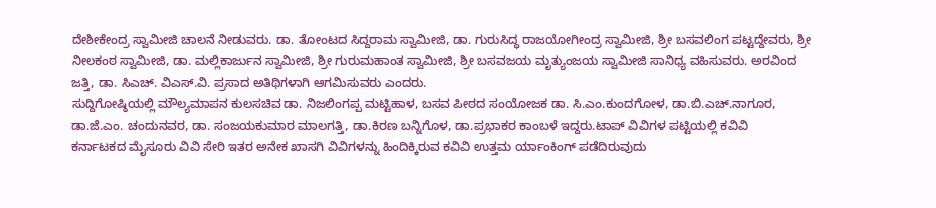ದೇಶೀಕೇಂದ್ರ ಸ್ವಾಮೀಜಿ ಚಾಲನೆ ನೀಡುವರು. ಡಾ. ತೋಂಟದ ಸಿದ್ದರಾಮ ಸ್ವಾಮೀಜಿ, ಡಾ. ಗುರುಸಿದ್ಧ ರಾಜಯೋಗೀಂದ್ರ ಸ್ವಾಮೀಜಿ, ಶ್ರೀ ಬಸವಲಿಂಗ ಪಟ್ಟದ್ದೇವರು, ಶ್ರೀ ನೀಲಕಂಠ ಸ್ವಾಮೀಜಿ, ಡಾ. ಮಲ್ಲಿಕಾರ್ಜುನ ಸ್ವಾಮೀಜಿ, ಶ್ರೀ ಗುರುಮಹಾಂತ ಸ್ವಾಮೀಜಿ, ಶ್ರೀ ಬಸವಜಯ ಮೃತ್ಯುಂಜಯ ಸ್ವಾಮೀಜಿ ಸಾನಿಧ್ಯ ವಹಿಸುವರು. ಅರವಿಂದ ಜತ್ತಿ, ಡಾ. ಸಿಎಚ್. ವಿಎಸ್.ವಿ. ಪ್ರಸಾದ ಅತಿಥಿಗಳಾಗಿ ಆಗಮಿಸುವರು ಎಂದರು.
ಸುದ್ದಿಗೋಷ್ಠಿಯಲ್ಲಿ ಮೌಲ್ಯಮಾಪನ ಕುಲಸಚಿವ ಡಾ. ನಿಜಲಿಂಗಪ್ಪ ಮಟ್ಟಿಹಾಳ, ಬಸವ ಪೀಠದ ಸಂಯೋಜಕ ಡಾ. ಸಿ.ಎಂ.ಕುಂದಗೋಳ, ಡಾ.ಬಿ.ಎಚ್.ನಾಗೂರ, ಡಾ.ಜೆ.ಎಂ. ಚಂದುನವರ, ಡಾ. ಸಂಜಯಕುಮಾರ ಮಾಲಗತ್ತಿ, ಡಾ.ಕಿರಣ ಬನ್ನಿಗೊಳ, ಡಾ.ಪ್ರಭಾಕರ ಕಾಂಬಳೆ ಇದ್ದರು.ಟಾಪ್ ವಿವಿಗಳ ಪಟ್ಟಿಯಲ್ಲಿ ಕವಿವಿ
ಕರ್ನಾಟಕದ ಮೈಸೂರು ವಿವಿ ಸೇರಿ ಇತರ ಅನೇಕ ಖಾಸಗಿ ವಿವಿಗಳನ್ನು ಹಿಂದಿಕ್ಕಿರುವ ಕವಿವಿ ಉತ್ತಮ ರ್ಯಾಂಕಿಂಗ್ ಪಡೆದಿರುವುದು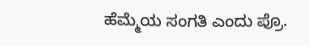ಹೆಮ್ಮೆಯ ಸಂಗತಿ ಎಂದು ಪ್ರೊ.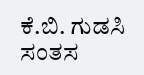ಕೆ.ಬಿ. ಗುಡಸಿ ಸಂತಸ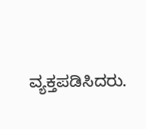ವ್ಯಕ್ತಪಡಿಸಿದರು.